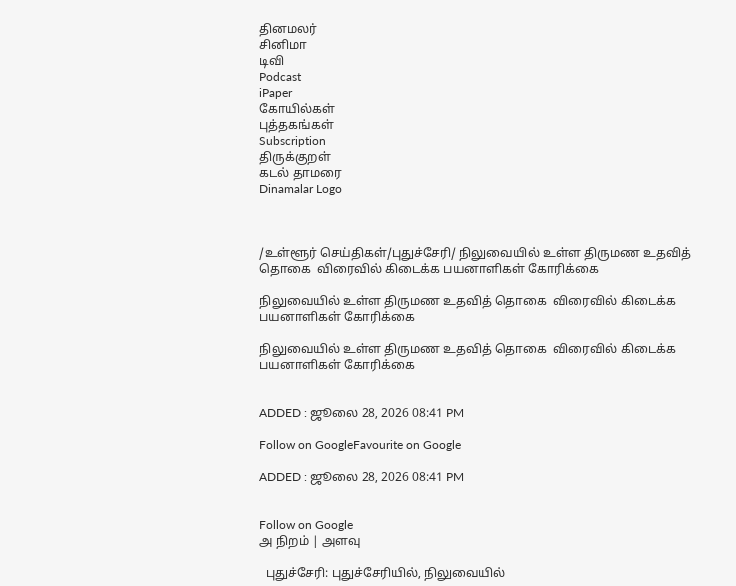தினமலர்
சினிமா
டிவி
Podcast
iPaper
கோயில்கள்
புத்தகங்கள்
Subscription
திருக்குறள்
கடல் தாமரை
Dinamalar Logo



/உள்ளூர் செய்திகள்/புதுச்சேரி/ நிலுவையில் உள்ள திருமண உதவித் தொகை  விரைவில் கிடைக்க பயனாளிகள் கோரிக்கை

நிலுவையில் உள்ள திருமண உதவித் தொகை  விரைவில் கிடைக்க பயனாளிகள் கோரிக்கை

நிலுவையில் உள்ள திருமண உதவித் தொகை  விரைவில் கிடைக்க பயனாளிகள் கோரிக்கை


ADDED : ஜூலை 28, 2026 08:41 PM

Follow on GoogleFavourite on Google

ADDED : ஜூலை 28, 2026 08:41 PM


Follow on Google
அ நிறம் | அளவு

  புதுச்சேரி: புதுச்சேரியில், நிலுவையில்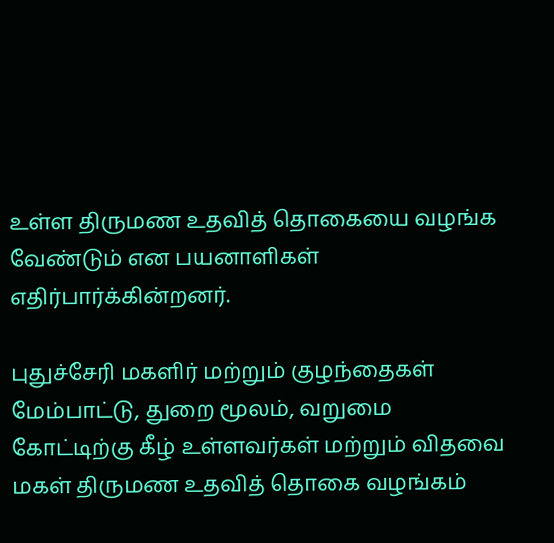உள்ள திருமண உதவித் தொகையை வழங்க வேண்டும் என பயனாளிகள் எதிர்பார்க்கின்றனர்.

புதுச்சேரி மகளிர் மற்றும் குழந்தைகள் மேம்பாட்டு, துறை மூலம், வறுமை கோட்டிற்கு கீழ் உள்ளவர்கள் மற்றும் விதவை மகள் திருமண உதவித் தொகை வழங்கம்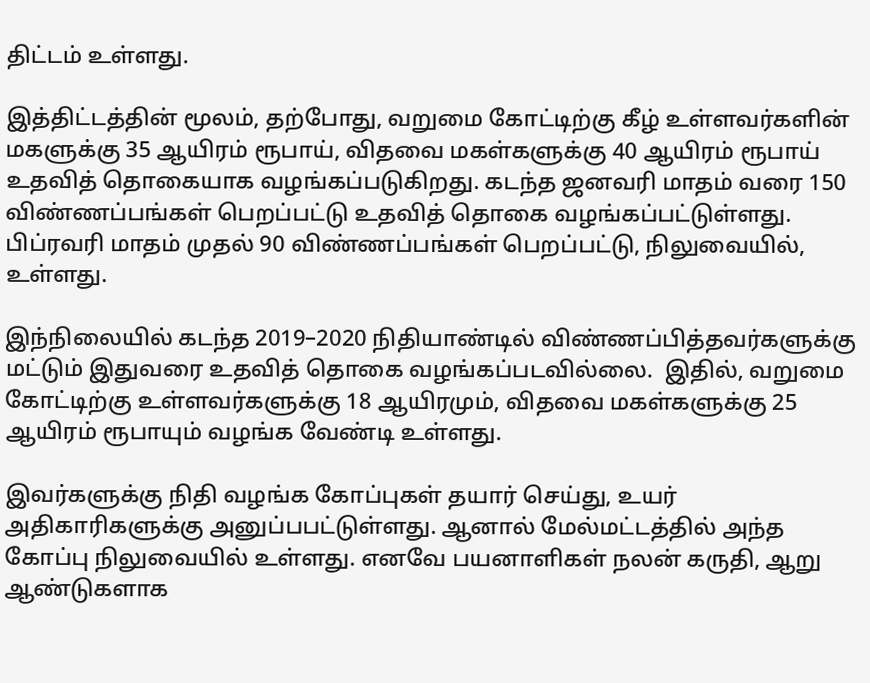திட்டம் உள்ளது.

இத்திட்டத்தின் மூலம், தற்போது, வறுமை கோட்டிற்கு கீழ் உள்ளவர்களின் மகளுக்கு 35 ஆயிரம் ரூபாய், விதவை மகள்களுக்கு 40 ஆயிரம் ரூபாய் உதவித் தொகையாக வழங்கப்படுகிறது. கடந்த ஜனவரி மாதம் வரை 150 விண்ணப்பங்கள் பெறப்பட்டு உதவித் தொகை வழங்கப்பட்டுள்ளது. பிப்ரவரி மாதம் முதல் 90 விண்ணப்பங்கள் பெறப்பட்டு, நிலுவையில், உள்ளது.

இந்நிலையில் கடந்த 2019–2020 நிதியாண்டில் விண்ணப்பித்தவர்களுக்கு மட்டும் இதுவரை உதவித் தொகை வழங்கப்படவில்லை.  இதில், வறுமை கோட்டிற்கு உள்ளவர்களுக்கு 18 ஆயிரமும், விதவை மகள்களுக்கு 25 ஆயிரம் ரூபாயும் வழங்க வேண்டி உள்ளது.

இவர்களுக்கு நிதி வழங்க கோப்புகள் தயார் செய்து, உயர் அதிகாரிகளுக்கு அனுப்பபட்டுள்ளது. ஆனால் மேல்மட்டத்தில் அந்த கோப்பு நிலுவையில் உள்ளது. எனவே பயனாளிகள் நலன் கருதி, ஆறு ஆண்டுகளாக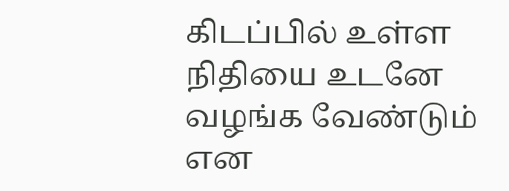கிடப்பில் உள்ள நிதியை உடனே வழங்க வேண்டும் என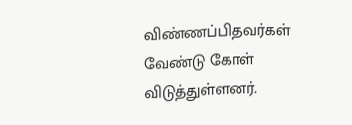விண்ணப்பிதவர்கள் வேண்டு கோள் விடுத்துள்ளனர்.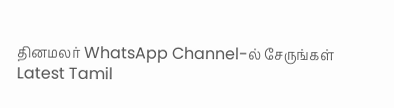தினமலர் WhatsApp Channel-ல் சேருங்கள்
Latest Tamil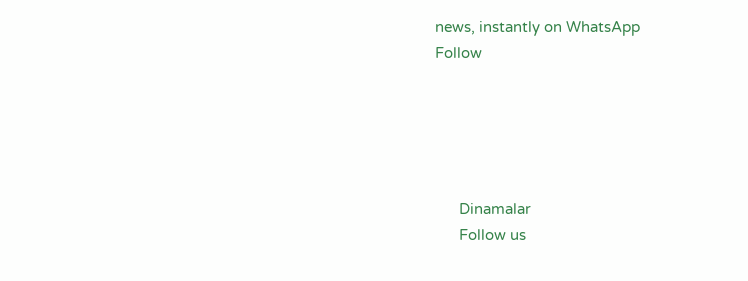news, instantly on WhatsApp
Follow





      Dinamalar
      Follow us